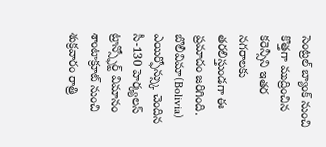సెంట్రల్ బ్యాంక్ నుంచి కొత్తగా ముద్రించిన కరెన్సీని ఇతర నగరాలకు తరలిస్తుండగా ఈ ప్రమాదం జరిగింది. బొలీవిమా(Bolivia) ఎయిర్ఫోన్స్కు చెందిన సీ-130 హెర్క్యలస్ ట్రాన్స్ఫోర్ట్ విమానం శాంటాక్రూట్ నుంచి శుక్రవారం రాత్రి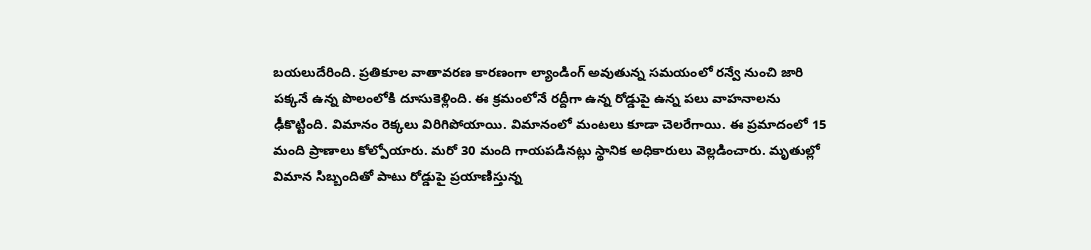బయలుదేరింది. ప్రతికూల వాతావరణ కారణంగా ల్యాండింగ్ అవుతున్న సమయంలో రన్వే నుంచి జారి పక్కనే ఉన్న పొలంలోకి దూసుకెళ్లింది. ఈ క్రమంలోనే రద్దీగా ఉన్న రోడ్డుపై ఉన్న పలు వాహనాలను ఢీకొట్టింది. విమానం రెక్కలు విరిగిపోయాయి. విమానంలో మంటలు కూడా చెలరేగాయి. ఈ ప్రమాదంలో 15 మంది ప్రాణాలు కోల్పోయారు. మరో 30 మంది గాయపడినట్లు స్థానిక అధికారులు వెల్లడించారు. మృతుల్లో విమాన సిబ్బందితో పాటు రోడ్డుపై ప్రయాణిస్తున్న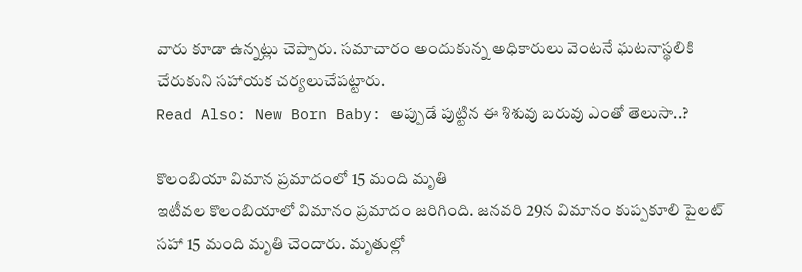వారు కూడా ఉన్నట్లు చెప్పారు. సమాచారం అందుకున్న అధికారులు వెంటనే ఘటనాస్థలికి చేరుకుని సహాయక చర్యలుచేపట్టారు.
Read Also: New Born Baby: అప్పుడే పుట్టిన ఈ శిశువు బరువు ఎంతో తెలుసా..?

కొలంబియా విమాన ప్రమాదంలో 15 మంది మృతి
ఇటీవల కొలంబియాలో విమానం ప్రమాదం జరిగింది. జనవరి 29న విమానం కుప్పకూలి పైలట్ సహా 15 మంది మృతి చెందారు. మృతుల్లో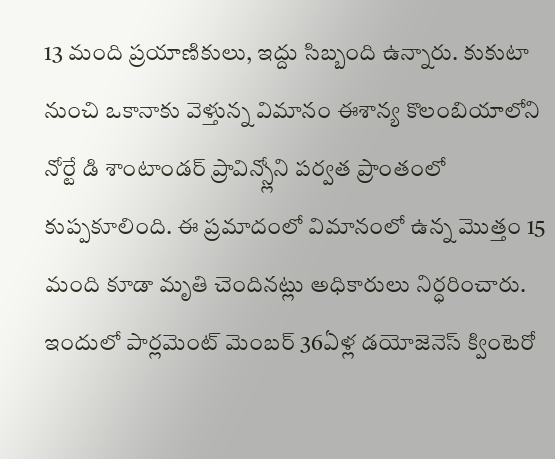13 మంది ప్రయాణికులు, ఇద్దు సిబ్బంది ఉన్నారు. కుకుటా నుంచి ఒకానాకు వెళ్తున్న విమానం ఈశాన్య కొలంబియాలోని నోర్టే డి శాంటాండర్ ప్రావిన్స్లోని పర్వత ప్రాంతంలో కుప్పకూలింది. ఈ ప్రమాదంలో విమానంలో ఉన్న మొత్తం 15 మంది కూడా మృతి చెందినట్లు అధికారులు నిర్ధరించారు. ఇందులో పార్లమెంట్ మెంబర్ 36ఏళ్ల డయోజెనెస్ క్వింటెరో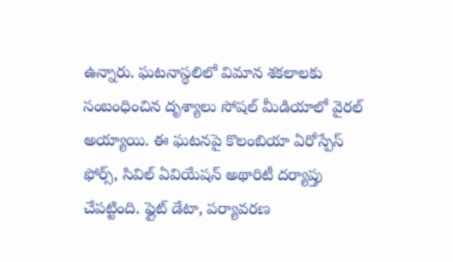ఉన్నారు. ఘటనాస్థలిలో విమాన శకలాలకు సంబంధించిన దృశ్యాలు సోషల్ మీడియాలో వైరల్ అయ్యాయి. ఈ ఘటనపై కొలంబియా ఏరోస్పేస్ ఫోర్స్, సివిల్ ఏవియేషన్ అథారిటీ దర్యాప్తు చేపట్టింది. ఫ్లైట్ డేటా, పర్యావరణ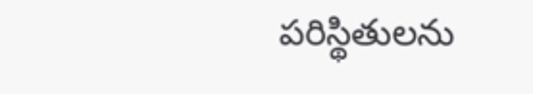పరిస్థితులను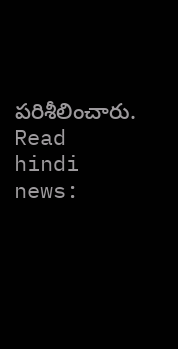పరిశీలించారు.
Read hindi news: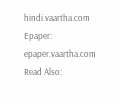hindi.vaartha.com
Epaper: epaper.vaartha.com
Read Also: